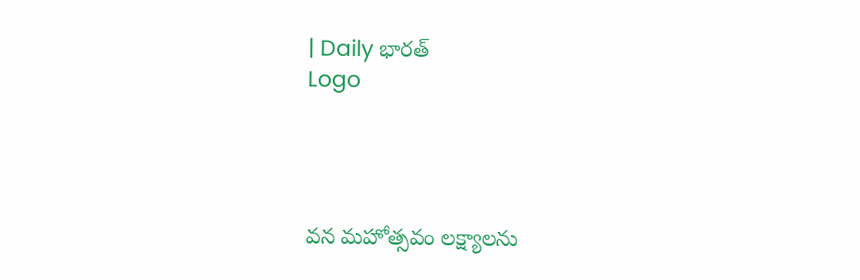| Daily భారత్
Logo




వన మహోత్సవం లక్ష్యాలను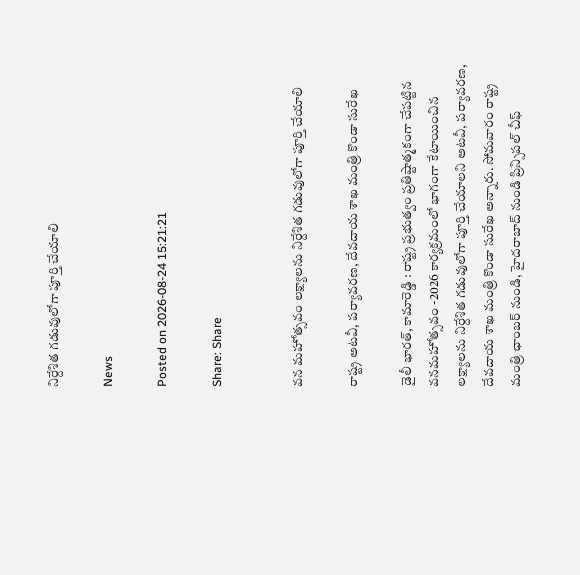నిర్దేశిత గడువులోగా పూర్తి చేయాలి

News

Posted on 2026-08-24 15:21:21

Share: Share


వన మహోత్సవం లక్ష్యాలను నిర్దేశిత గడువులోగా పూర్తి చేయాలి

రాష్ట్ర అటవీ, పర్యావరణ, దేవదాయ శాఖ మంత్రి కొండా సురేఖ

డైలీ భారత్, కామారెడ్డి : రాష్ట్ర ప్రభుత్వం ప్రతిష్టాత్మకంగా చేపట్టిన వనమహోత్సవం -2026 కార్యక్రమంలో భాగంగా కేటాయించిన లక్ష్యాలను నిర్దేశిత గడువులోగా పూర్తి చేయాలని అటవీ, పర్యావరణ, దేవదాయ శాఖ మంత్రి కొండా సురేఖ అన్నారు. సోమవారం రాష్ట్ర మంత్రి ఛాంబర్ నుండి, హైదరాబాద్ నుండి ప్రిన్సిపల్ చీఫ్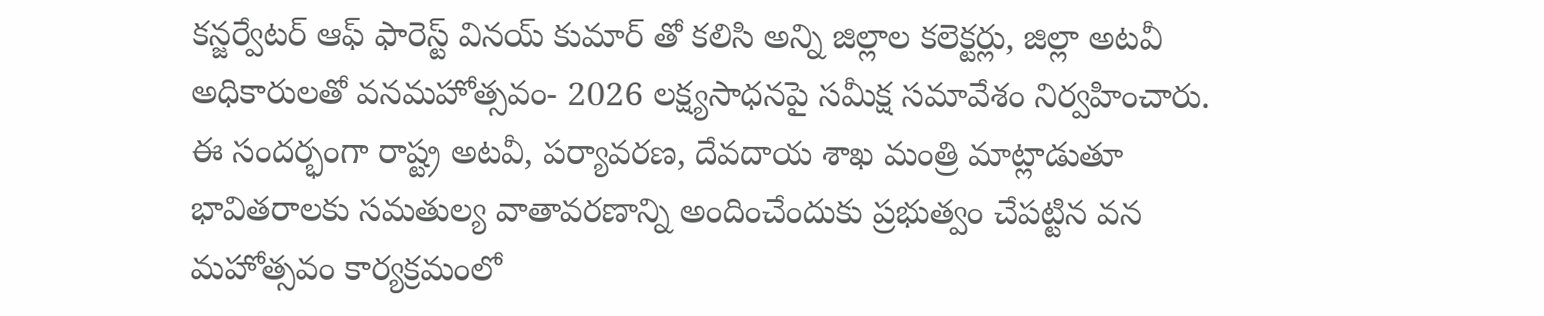కన్జర్వేటర్ ఆఫ్ ఫారెస్ట్ వినయ్ కుమార్ తో కలిసి అన్ని జిల్లాల కలెక్టర్లు, జిల్లా అటవీ అధికారులతో వనమహోత్సవం- 2026 లక్ష్యసాధనపై సమీక్ష సమావేశం నిర్వహించారు. ఈ సందర్భంగా రాష్ట్ర అటవీ, పర్యావరణ, దేవదాయ శాఖ మంత్రి మాట్లాడుతూ భావితరాలకు సమతుల్య వాతావరణాన్ని అందించేందుకు ప్రభుత్వం చేపట్టిన వన మహోత్సవం కార్యక్రమంలో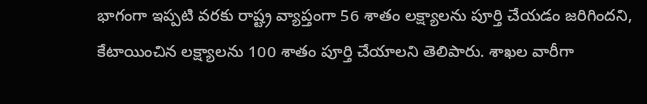భాగంగా ఇప్పటి వరకు రాష్ట్ర వ్యాప్తంగా 56 శాతం లక్ష్యాలను పూర్తి చేయడం జరిగిందని, కేటాయించిన లక్ష్యాలను 100 శాతం పూర్తి చేయాలని తెలిపారు. శాఖల వారీగా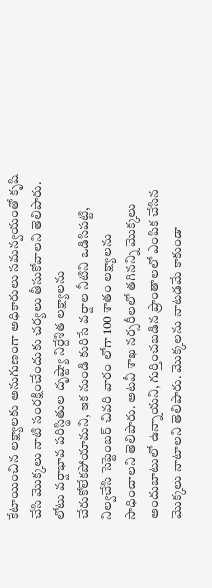కేటాయించిన లక్ష్యాలకు అనుగుణంగా అధికారులు సమన్వయంతో కృషి చేసి మొక్కలు నాటి సంరక్షించేందుకు చర్యలు తీసుకోవాలని తెలిపారు. లోటు వర్షాభావ పరిస్థితుల దృష్ట్యా నిర్దేశిత లక్ష్యాలను చేరుకోలేకపోయామని, ఇక నుండి కురిసే వర్షాల నీటిని ఒడిసిపట్టి, నిల్వచేసి సెప్టెంబర్ చివరి వారం లోగా 100 శాతం లక్ష్యాలను సాధించాలని తెలిపారు. అటవీ శాఖ నర్సరీలలో తగినన్ని మొక్కలు అందుబాటులో ఉన్నాయని, గుర్తించబడిన ప్రాంతాలలో ఎంపిక చేసిన మొక్కలు నాటాలని తెలిపారు. మొక్కలను నాటడమే కాకుండా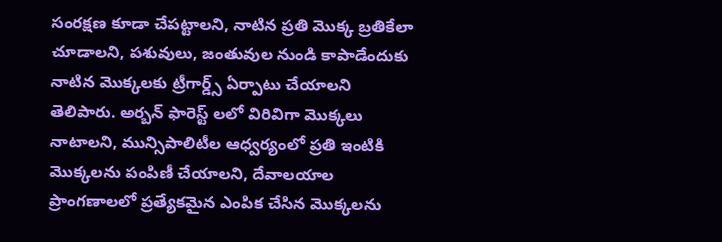సంరక్షణ కూడా చేపట్టాలని, నాటిన ప్రతి మొక్క బ్రతికేలా చూడాలని, పశువులు, జంతువుల నుండి కాపాడేందుకు నాటిన మొక్కలకు ట్రీగార్డ్స్ ఏర్పాటు చేయాలని తెలిపారు. అర్బన్ ఫారెస్ట్ లలో విరివిగా మొక్కలు నాటాలని, మున్సిపాలిటీల ఆధ్వర్యంలో ప్రతి ఇంటికి మొక్కలను పంపిణీ చేయాలని, దేవాలయాల ప్రాంగణాలలో ప్రత్యేకమైన ఎంపిక చేసిన మొక్కలను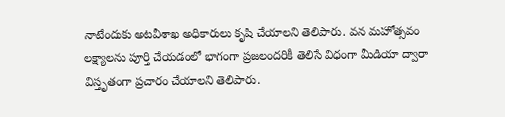నాటేందుకు అటవీశాఖ అధికారులు కృషి చేయాలని తెలిపారు. వన మహోత్సవం లక్ష్యాలను పూర్తి చేయడంలో భాగంగా ప్రజలందరికీ తెలిసే విధంగా మీడియా ద్వారా విస్తృతంగా ప్రచారం చేయాలని తెలిపారు.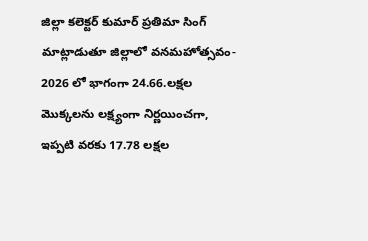జిల్లా కలెక్టర్ కుమార్ ప్రతిమా సింగ్ మాట్లాడుతూ జిల్లాలో వనమహోత్సవం- 2026 లో భాగంగా 24.66.లక్షల మొక్కలను లక్ష్యంగా నిర్ణయించగా, ఇప్పటి వరకు 17.78 లక్షల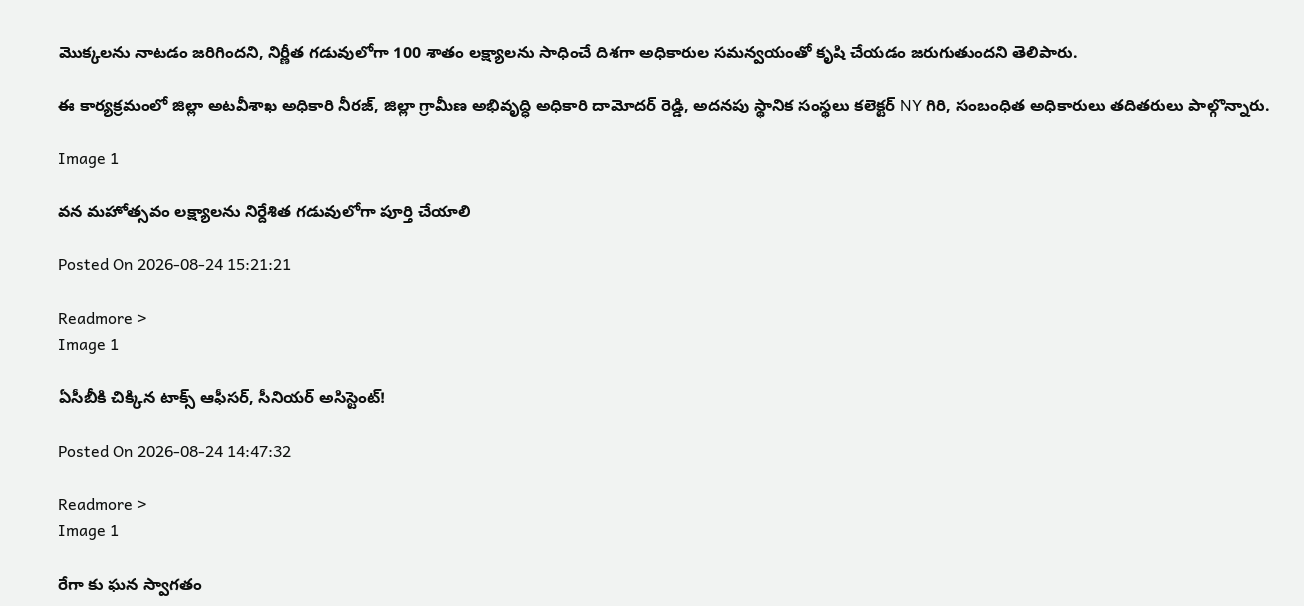మొక్కలను నాటడం జరిగిందని, నిర్ణీత గడువులోగా 100 శాతం లక్ష్యాలను సాధించే దిశగా అధికారుల సమన్వయంతో కృషి చేయడం జరుగుతుందని తెలిపారు.

ఈ కార్యక్రమంలో జిల్లా అటవీశాఖ అధికారి నీరజ్, జిల్లా గ్రామీణ అభివృద్ధి అధికారి దామోదర్ రెడ్డి, అదనపు స్థానిక సంస్థలు కలెక్టర్ NY గిరి, సంబంధిత అధికారులు తదితరులు పాల్గొన్నారు.

Image 1

వన మహోత్సవం లక్ష్యాలను నిర్దేశిత గడువులోగా పూర్తి చేయాలి

Posted On 2026-08-24 15:21:21

Readmore >
Image 1

ఏసీబీకి చిక్కిన టాక్స్ ఆఫీసర్, సీనియర్ అసిస్టెంట్!

Posted On 2026-08-24 14:47:32

Readmore >
Image 1

రేగా కు ఘన స్వాగతం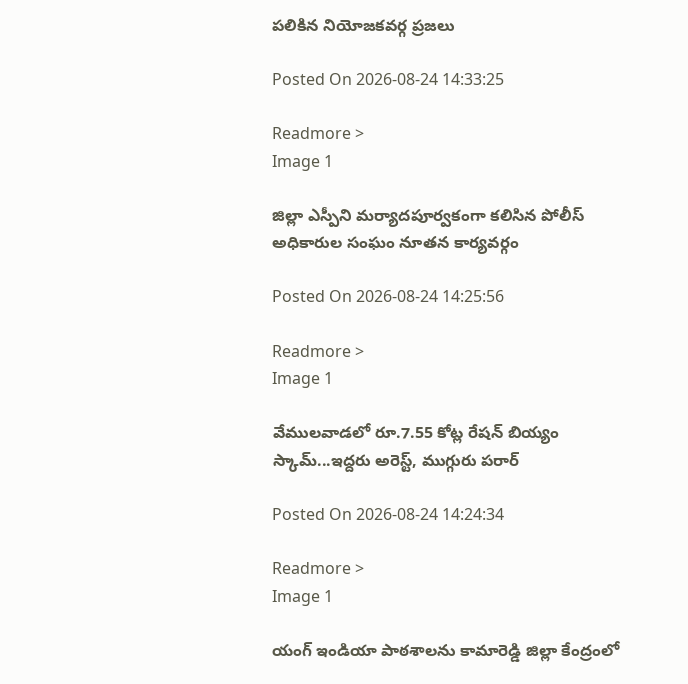పలికిన నియోజకవర్గ ప్రజలు

Posted On 2026-08-24 14:33:25

Readmore >
Image 1

జిల్లా ఎస్పీని మర్యాదపూర్వకంగా కలిసిన పోలీస్ అధికారుల సంఘం నూతన కార్యవర్గం

Posted On 2026-08-24 14:25:56

Readmore >
Image 1

వేములవాడలో రూ.7.55 కోట్ల రేషన్ బియ్యం స్కామ్...ఇద్దరు అరెస్ట్, ముగ్గురు పరార్

Posted On 2026-08-24 14:24:34

Readmore >
Image 1

యంగ్ ఇండియా పాఠశాలను కామారెడ్డి జిల్లా కేంద్రంలో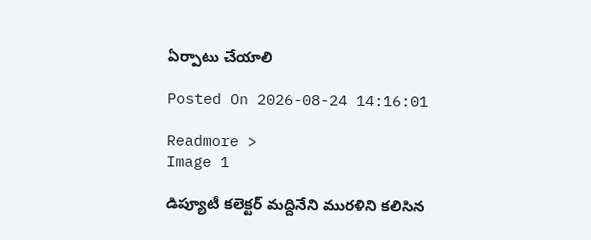ఏర్పాటు చేయాలి

Posted On 2026-08-24 14:16:01

Readmore >
Image 1

డిప్యూటీ కలెక్టర్ మద్దినేని మురళిని కలిసిన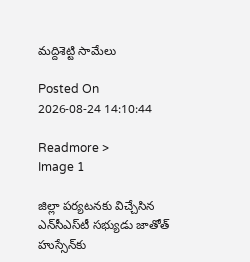మద్దిశెట్టి సామేలు

Posted On 2026-08-24 14:10:44

Readmore >
Image 1

జిల్లా పర్యటనకు విచ్చేసిన ఎన్‌సీఎస్‌టీ సభ్యుడు జాతోత్‌ హుస్సేన్‌కు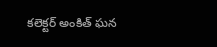కలెక్టర్‌ అంకిత్‌ ఘన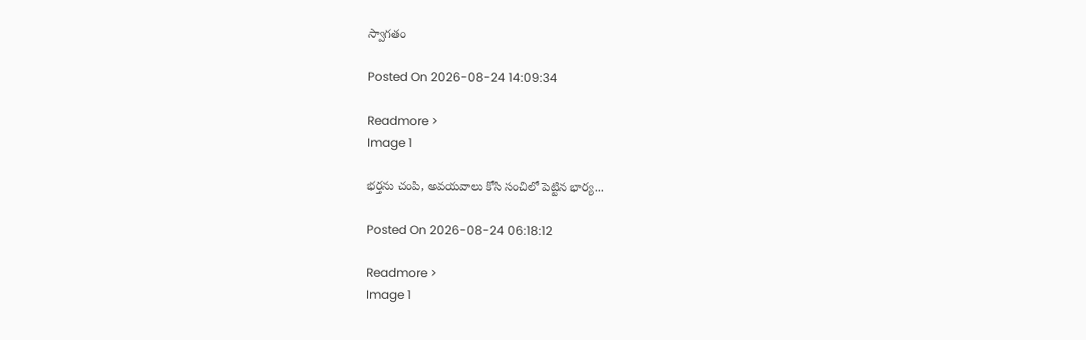స్వాగతం

Posted On 2026-08-24 14:09:34

Readmore >
Image 1

భర్తను చంపి, అవయవాలు కోసి సంచిలో పెట్టిన భార్య...

Posted On 2026-08-24 06:18:12

Readmore >
Image 1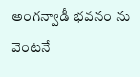అంగన్వాడీ భవనం ను వెంటనే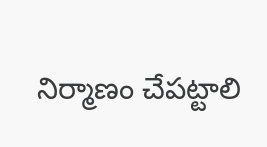నిర్మాణం చేపట్టాలి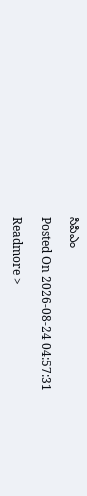సిపిఎం

Posted On 2026-08-24 04:57:31

Readmore >